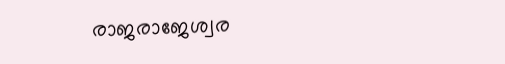രാജരാജേശ്വര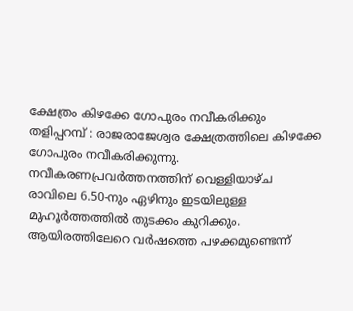ക്ഷേത്രം കിഴക്കേ ഗോപുരം നവീകരിക്കും
തളിപ്പറമ്പ് : രാജരാജേശ്വര ക്ഷേത്രത്തിലെ കിഴക്കേ ഗോപുരം നവീകരിക്കുന്നു. നവീകരണപ്രവർത്തനത്തിന് വെള്ളിയാഴ്ച രാവിലെ 6.50-നും ഏഴിനും ഇടയിലുള്ള മുഹൂർത്തത്തിൽ തുടക്കം കുറിക്കും. ആയിരത്തിലേറെ വർഷത്തെ പഴക്കമുണ്ടെന്ന്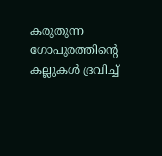കരുതുന്ന ഗോപുരത്തിന്റെ കല്ലുകൾ ദ്രവിച്ച്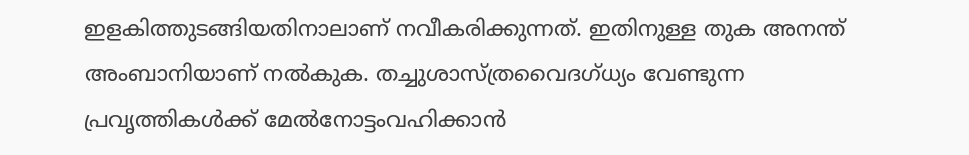ഇളകിത്തുടങ്ങിയതിനാലാണ് നവീകരിക്കുന്നത്. ഇതിനുള്ള തുക അനന്ത് അംബാനിയാണ് നൽകുക. തച്ചുശാസ്ത്രവൈദഗ്ധ്യം വേണ്ടുന്ന പ്രവൃത്തികൾക്ക് മേൽനോട്ടംവഹിക്കാൻ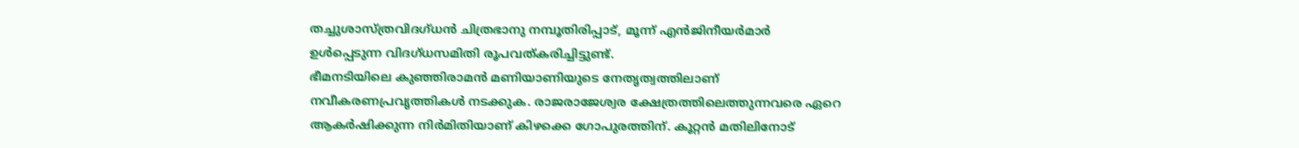തച്ചുശാസ്ത്രവിദഗ്ധൻ ചിത്രഭാനു നമ്പൂതിരിപ്പാട്, മൂന്ന് എൻജിനീയർമാർ ഉൾപ്പെടുന്ന വിദഗ്ധസമിതി രൂപവത്കരിച്ചിട്ടുണ്ട്.
ഭീമനടിയിലെ കുഞ്ഞിരാമൻ മണിയാണിയുടെ നേതൃത്വത്തിലാണ് നവീകരണപ്രവൃത്തികൾ നടക്കുക. രാജരാജേശ്വര ക്ഷേത്രത്തിലെത്തുന്നവരെ ഏറെ ആകർഷിക്കുന്ന നിർമിതിയാണ് കിഴക്കെ ഗോപുരത്തിന്. കൂറ്റൻ മതിലിനോട്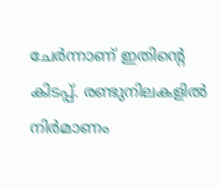ചേർന്നാണ് ഇതിന്റെ കിടപ്പ്. രണ്ടുനിലകളിൽ നിർമാണം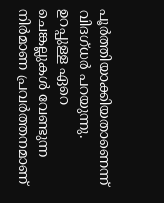പൂർത്തിയാക്കിയതാണെന്ന് വിദഗ്ധർ പറയുന്നു. ഉറപ്പുള്ള ഏറെ ചെങ്കല്ലുകൾ വേണ്ടുന്ന നിർമാണ പ്രവർത്തനമാണ്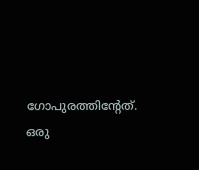ഗോപുരത്തിന്റേത്. ഒരു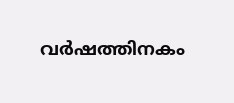വർഷത്തിനകം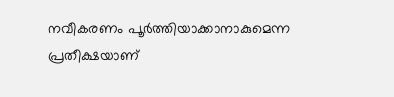നവീകരണം പൂർത്തിയാക്കാനാകുമെന്ന പ്രതീക്ഷയാണ്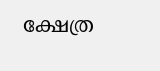ക്ഷേത്ര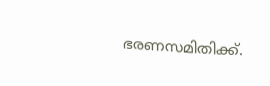ഭരണസമിതിക്ക്.